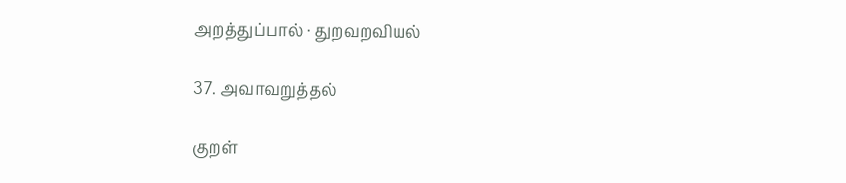அறத்துப்பால் · துறவறவியல்

37. அவாவறுத்தல்

குறள்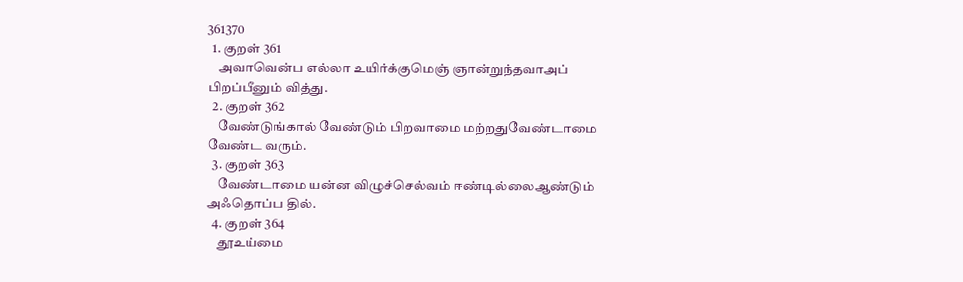361370
  1. குறள் 361
    அவாவென்ப எல்லா உயிர்க்குமெஞ் ஞான்றுந்தவாஅப் பிறப்பீனும் வித்து.
  2. குறள் 362
    வேண்டுங்கால் வேண்டும் பிறவாமை மற்றதுவேண்டாமை வேண்ட வரும்.
  3. குறள் 363
    வேண்டாமை யன்ன விழுச்செல்வம் ஈண்டில்லைஆண்டும் அஃதொப்ப தில்.
  4. குறள் 364
    தூஉய்மை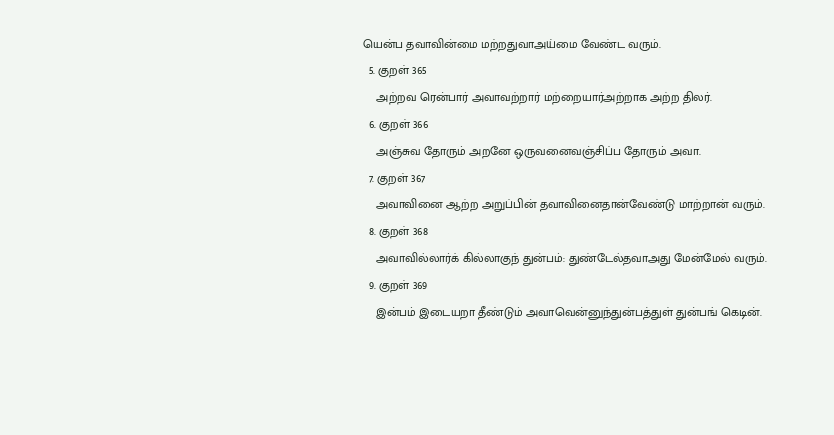யென்ப தவாவின்மை மற்றதுவாஅய்மை வேண்ட வரும்.
  5. குறள் 365
    அற்றவ ரென்பார் அவாவற்றார் மற்றையார்அற்றாக அற்ற திலர்.
  6. குறள் 366
    அஞ்சுவ தோரும் அறனே ஒருவனைவஞ்சிப்ப தோரும் அவா.
  7. குறள் 367
    அவாவினை ஆற்ற அறுப்பின் தவாவினைதான்வேண்டு மாற்றான் வரும்.
  8. குறள் 368
    அவாவில்லார்க் கில்லாகுந் துன்பம்: துண்டேல்தவாஅது மேன்மேல் வரும்.
  9. குறள் 369
    இன்பம் இடையறா தீண்டும் அவாவென்னுந்துன்பத்துள் துன்பங் கெடின்.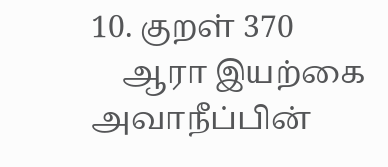10. குறள் 370
    ஆரா இயற்கை அவாநீப்பின்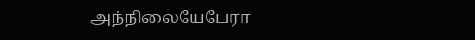அந்நிலையேபேரா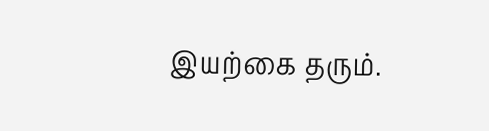இயற்கை தரும்.